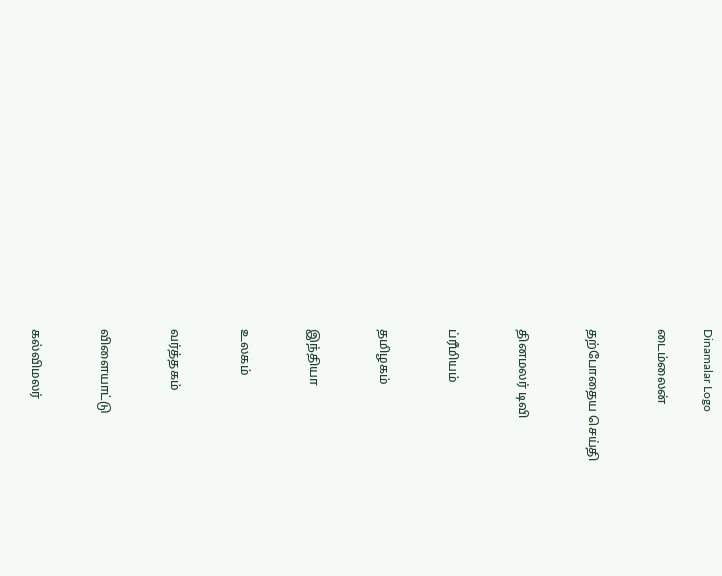Dinamalar Logo

டைம்லைன்


தற்போதைய செய்தி


தினமலர் டிவி


ப்ரீமியம்


தமிழகம்


இந்தியா


உலகம்


வர்த்தகம்


விளையாட்டு


கல்விமலர்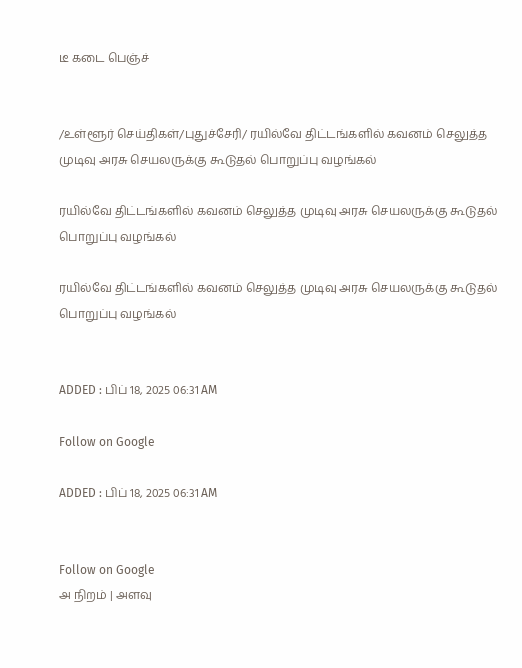டீ கடை பெஞ்ச்


/உள்ளூர் செய்திகள்/புதுச்சேரி/ ரயில்வே திட்டங்களில் கவனம் செலுத்த முடிவு அரசு செயலருக்கு கூடுதல் பொறுப்பு வழங்கல்

ரயில்வே திட்டங்களில் கவனம் செலுத்த முடிவு அரசு செயலருக்கு கூடுதல் பொறுப்பு வழங்கல்

ரயில்வே திட்டங்களில் கவனம் செலுத்த முடிவு அரசு செயலருக்கு கூடுதல் பொறுப்பு வழங்கல்


ADDED : பிப் 18, 2025 06:31 AM

Follow on Google

ADDED : பிப் 18, 2025 06:31 AM


Follow on Google
அ நிறம் | அளவு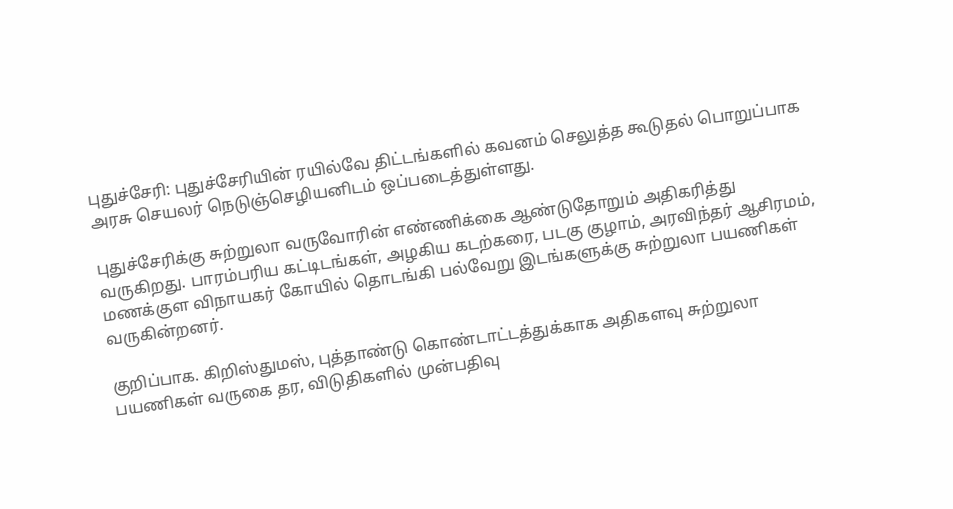புதுச்சேரி: புதுச்சேரியின் ரயில்வே திட்டங்களில் கவனம் செலுத்த கூடுதல் பொறுப்பாக அரசு செயலர் நெடுஞ்செழியனிடம் ஒப்படைத்துள்ளது.

புதுச்சேரிக்கு சுற்றுலா வருவோரின் எண்ணிக்கை ஆண்டுதோறும் அதிகரித்து வருகிறது. பாரம்பரிய கட்டிடங்கள், அழகிய கடற்கரை, படகு குழாம், அரவிந்தர் ஆசிரமம், மணக்குள விநாயகர் கோயில் தொடங்கி பல்வேறு இடங்களுக்கு சுற்றுலா பயணிகள் வருகின்றனர்.

குறிப்பாக. கிறிஸ்துமஸ், புத்தாண்டு கொண்டாட்டத்துக்காக அதிகளவு சுற்றுலா பயணிகள் வருகை தர, விடுதிகளில் முன்பதிவு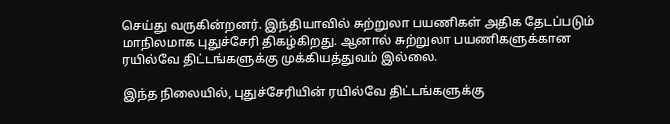செய்து வருகின்றனர். இந்தியாவில் சுற்றுலா பயணிகள் அதிக தேடப்படும் மாநிலமாக புதுச்சேரி திகழ்கிறது. ஆனால் சுற்றுலா பயணிகளுக்கான ரயில்வே திட்டங்களுக்கு முக்கியத்துவம் இல்லை.

இந்த நிலையில், புதுச்சேரியின் ரயில்வே திட்டங்களுக்கு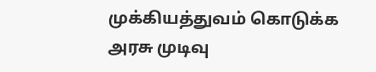முக்கியத்துவம் கொடுக்க அரசு முடிவு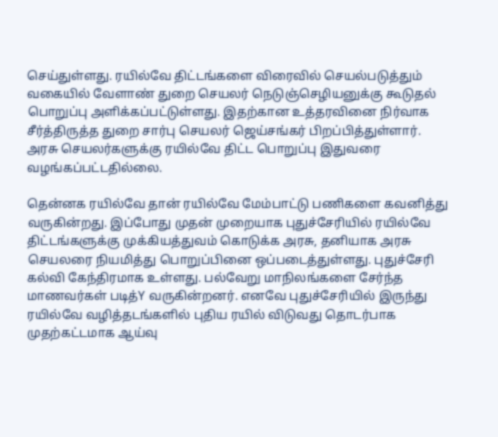செய்துள்ளது. ரயில்வே திட்டங்களை விரைவில் செயல்படுத்தும் வகையில் வேளாண் துறை செயலர் நெடுஞ்செழியனுக்கு கூடுதல் பொறுப்பு அளிக்கப்பட்டுள்ளது. இதற்கான உத்தரவினை நிர்வாக சீர்த்திருத்த துறை சார்பு செயலர் ஜெய்சங்கர் பிறப்பித்துள்ளார். அரசு செயலர்களுக்கு ரயில்வே திட்ட பொறுப்பு இதுவரை வழங்கப்பட்டதில்லை.

தென்னக ரயில்வே தான் ரயில்வே மேம்பாட்டு பணிகளை கவனித்து வருகின்றது. இப்போது முதன் முறையாக புதுச்சேரியில் ரயில்வே திட்டங்களுக்கு முக்கியத்துவம் கொடுக்க அரசு, தனியாக அரசு செயலரை நியமித்து பொறுப்பினை ஒப்படைத்துள்ளது. புதுச்சேரி கல்வி கேந்திரமாக உள்ளது. பல்வேறு மாநிலங்களை சேர்ந்த மாணவர்கள் படித்Y வருகின்றனர். எனவே புதுச்சேரியில் இருந்து ரயில்வே வழித்தடங்களில் புதிய ரயில் விடுவது தொடர்பாக முதற்கட்டமாக ஆய்வு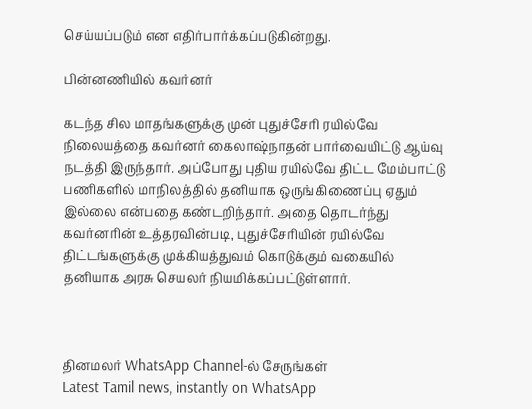செய்யப்படும் என எதிர்பார்க்கப்படுகின்றது.

பின்னணியில் கவர்னர்

கடந்த சில மாதங்களுக்கு முன் புதுச்சேரி ரயில்வே நிலையத்தை கவர்னர் கைலாஷ்நாதன் பார்வையிட்டு ஆய்வு நடத்தி இருந்தார். அப்போது புதிய ரயில்வே திட்ட மேம்பாட்டு பணிகளில் மாநிலத்தில் தனியாக ஒருங்கிணைப்பு ஏதும் இல்லை என்பதை கண்டறிந்தார். அதை தொடர்ந்து கவர்னரின் உத்தரவின்படி, புதுச்சேரியின் ரயில்வே திட்டங்களுக்கு முக்கியத்துவம் கொடுக்கும் வகையில் தனியாக அரசு செயலர் நியமிக்கப்பட்டுள்ளார்.



தினமலர் WhatsApp Channel-ல் சேருங்கள்
Latest Tamil news, instantly on WhatsApp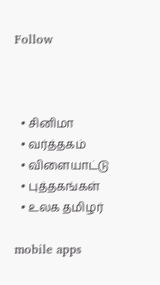Follow



  • சினிமா
  • வர்த்தகம்
  • விளையாட்டு
  • புத்தகங்கள்
  • உலக தமிழர்

mobile apps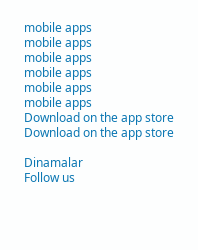mobile apps
mobile apps
mobile apps
mobile apps
mobile apps
mobile apps
Download on the app store
Download on the app store

Dinamalar
Follow us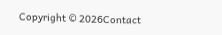Copyright © 2026Contact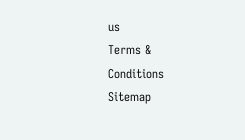us
Terms & Conditions
Sitemap